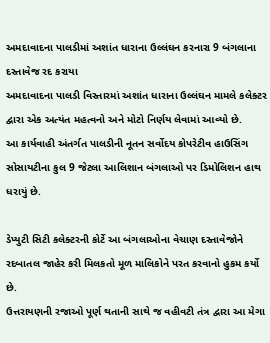અમદાવાદના પાલડીમાં અશાંત ધારાના ઉલ્લંઘન કરનારા 9 બંગલાના દસ્તાવેજ રદ કરાયા
અમદાવાદના પાલડી વિસ્તારમાં અશાંત ધારાના ઉલ્લંઘન મામલે કલેક્ટર દ્વારા એક અત્યંત મહત્વનો અને મોટો નિર્ણય લેવામાં આવ્યો છે.
આ કાર્યવાહી અંતર્ગત પાલડીની નૂતન સર્વોદય કોપરેટીવ હાઉસિંગ સોસાયટીના કુલ 9 જેટલા આલિશાન બંગલાઓ પર ડિમોલિશન હાથ ધરાયું છે.

ડેપ્યુટી સિટી કલેક્ટરની કોર્ટે આ બંગલાઓના વેચાણ દસ્તાવેજોને રદબાતલ જાહેર કરી મિલકતો મૂળ માલિકોને પરત કરવાનો હુકમ કર્યો છે.
ઉત્તરાયણની રજાઓ પૂર્ણ થતાની સાથે જ વહીવટી તંત્ર દ્વારા આ મેગા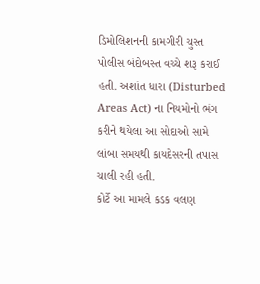ડિમોલિશનની કામગીરી ચુસ્ત પોલીસ બંદોબસ્ત વચ્ચે શરૂ કરાઈ હતી. અશાંત ધારા (Disturbed Areas Act) ના નિયમોનો ભંગ કરીને થયેલા આ સોદાઓ સામે લાંબા સમયથી કાયદેસરની તપાસ ચાલી રહી હતી.
કોર્ટે આ મામલે કડક વલણ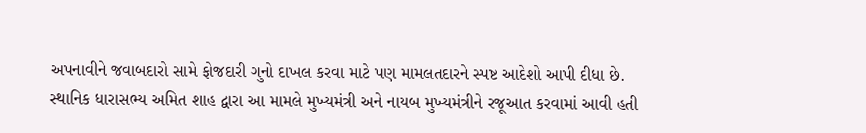અપનાવીને જવાબદારો સામે ફોજદારી ગુનો દાખલ કરવા માટે પણ મામલતદારને સ્પષ્ટ આદેશો આપી દીધા છે.
સ્થાનિક ધારાસભ્ય અમિત શાહ દ્વારા આ મામલે મુખ્યમંત્રી અને નાયબ મુખ્યમંત્રીને રજૂઆત કરવામાં આવી હતી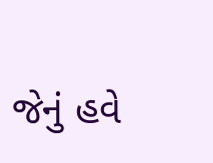જેનું હવે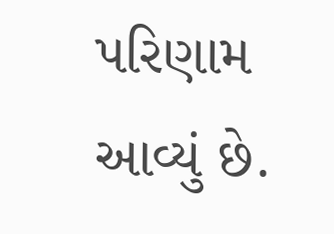પરિણામ આવ્યું છે.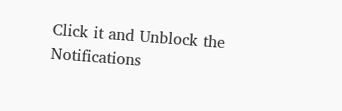Click it and Unblock the Notifications